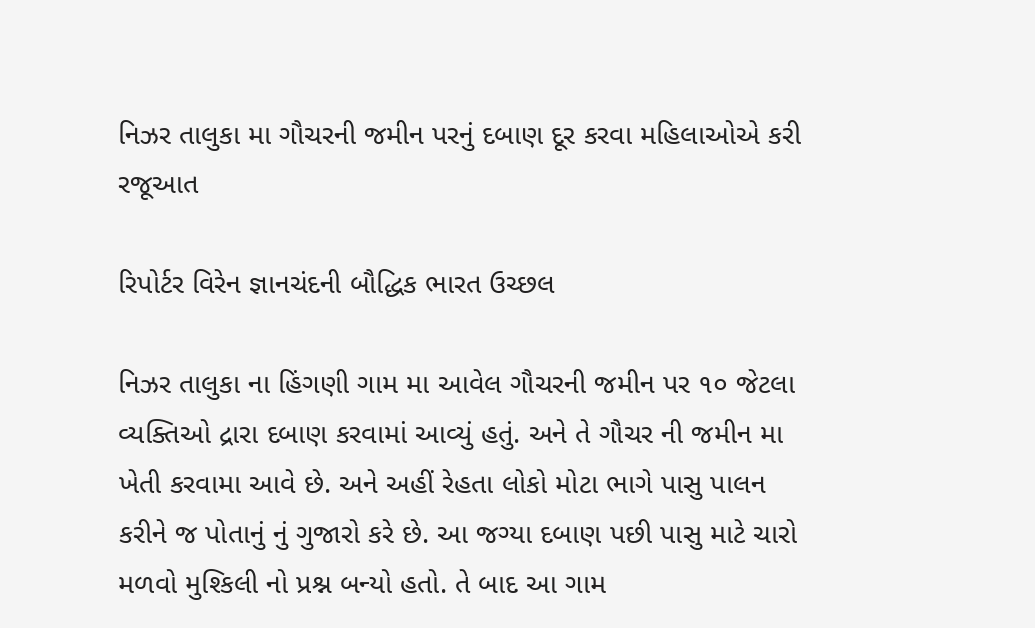નિઝર તાલુકા મા ગૌચરની જમીન પરનું દબાણ દૂર કરવા મહિલાઓએ કરી રજૂઆત

રિપોર્ટર વિરેન જ્ઞાનચંદની બૌદ્ધિક ભારત ઉચ્છલ

નિઝર તાલુકા ના હિંગણી ગામ મા આવેલ ગૌચરની જમીન પર ૧૦ જેટલા વ્યક્તિઓ દ્રારા દબાણ કરવામાં આવ્યું હતું. અને તે ગૌચર ની જમીન મા ખેતી કરવામા આવે છે. અને અહીં રેહતા લોકો મોટા ભાગે પાસુ પાલન કરીને જ પોતાનું નું ગુજારો કરે છે. આ જગ્યા દબાણ પછી પાસુ માટે ચારો મળવો મુશ્કિલી નો પ્રશ્ન બન્યો હતો. તે બાદ આ ગામ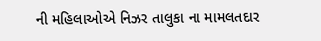ની મહિલાઓએ નિઝર તાલુકા ના મામલતદાર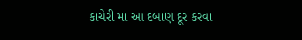કાચેરી મા આ દબાણ દૂર કરવા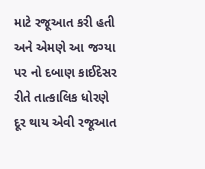માટે રજૂઆત કરી હતી અને એમણે આ જગ્યા પર નો દબાણ કાઈદેસર રીતે તાત્કાલિક ધોરણે દૂર થાય એવી રજૂઆત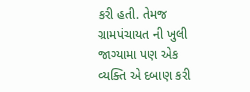કરી હતી. તેમજ ગ્રામપંચાયત ની ખુલી જાગ્યામા પણ એક વ્યક્તિ એ દબાણ કરી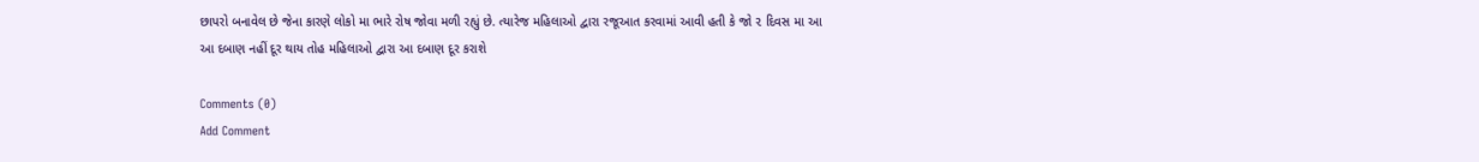છાપરો બનાવેલ છે જેના કારણે લોકો મા ભારે રોષ જોવા મળી રહ્યું છે. ત્યારેજ મહિલાઓ દ્વારા રજૂઆત કરવામાં આવી હતી કે જો ૨ દિવસ મા આ આ દબાણ નહીં દૂર થાય તોહ મહિલાઓ દ્વારા આ દબાણ દૂર કરાશે

Comments (0)
Add Comment